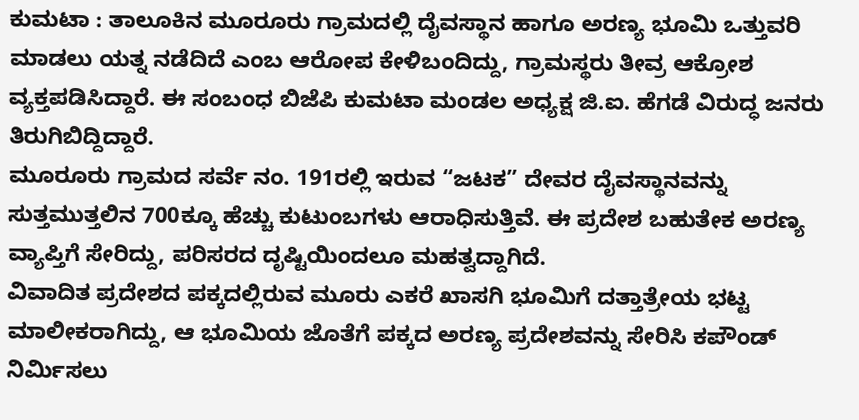ಕುಮಟಾ : ತಾಲೂಕಿನ ಮೂರೂರು ಗ್ರಾಮದಲ್ಲಿ ದೈವಸ್ಥಾನ ಹಾಗೂ ಅರಣ್ಯ ಭೂಮಿ ಒತ್ತುವರಿ ಮಾಡಲು ಯತ್ನ ನಡೆದಿದೆ ಎಂಬ ಆರೋಪ ಕೇಳಿಬಂದಿದ್ದು, ಗ್ರಾಮಸ್ಥರು ತೀವ್ರ ಆಕ್ರೋಶ ವ್ಯಕ್ತಪಡಿಸಿದ್ದಾರೆ. ಈ ಸಂಬಂಧ ಬಿಜೆಪಿ ಕುಮಟಾ ಮಂಡಲ ಅಧ್ಯಕ್ಷ ಜಿ.ಐ. ಹೆಗಡೆ ವಿರುದ್ಧ ಜನರು ತಿರುಗಿಬಿದ್ದಿದ್ದಾರೆ.
ಮೂರೂರು ಗ್ರಾಮದ ಸರ್ವೆ ನಂ. 191ರಲ್ಲಿ ಇರುವ “ಜಟಕ” ದೇವರ ದೈವಸ್ಥಾನವನ್ನು ಸುತ್ತಮುತ್ತಲಿನ 700ಕ್ಕೂ ಹೆಚ್ಚು ಕುಟುಂಬಗಳು ಆರಾಧಿಸುತ್ತಿವೆ. ಈ ಪ್ರದೇಶ ಬಹುತೇಕ ಅರಣ್ಯ ವ್ಯಾಪ್ತಿಗೆ ಸೇರಿದ್ದು, ಪರಿಸರದ ದೃಷ್ಟಿಯಿಂದಲೂ ಮಹತ್ವದ್ದಾಗಿದೆ.
ವಿವಾದಿತ ಪ್ರದೇಶದ ಪಕ್ಕದಲ್ಲಿರುವ ಮೂರು ಎಕರೆ ಖಾಸಗಿ ಭೂಮಿಗೆ ದತ್ತಾತ್ರೇಯ ಭಟ್ಟ ಮಾಲೀಕರಾಗಿದ್ದು, ಆ ಭೂಮಿಯ ಜೊತೆಗೆ ಪಕ್ಕದ ಅರಣ್ಯ ಪ್ರದೇಶವನ್ನು ಸೇರಿಸಿ ಕಪೌಂಡ್ ನಿರ್ಮಿಸಲು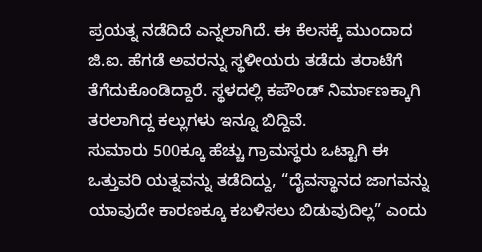ಪ್ರಯತ್ನ ನಡೆದಿದೆ ಎನ್ನಲಾಗಿದೆ. ಈ ಕೆಲಸಕ್ಕೆ ಮುಂದಾದ ಜಿ.ಐ. ಹೆಗಡೆ ಅವರನ್ನು ಸ್ಥಳೀಯರು ತಡೆದು ತರಾಟೆಗೆ ತೆಗೆದುಕೊಂಡಿದ್ದಾರೆ. ಸ್ಥಳದಲ್ಲಿ ಕಪೌಂಡ್ ನಿರ್ಮಾಣಕ್ಕಾಗಿ ತರಲಾಗಿದ್ದ ಕಲ್ಲುಗಳು ಇನ್ನೂ ಬಿದ್ದಿವೆ.
ಸುಮಾರು 500ಕ್ಕೂ ಹೆಚ್ಚು ಗ್ರಾಮಸ್ಥರು ಒಟ್ಟಾಗಿ ಈ ಒತ್ತುವರಿ ಯತ್ನವನ್ನು ತಡೆದಿದ್ದು, “ದೈವಸ್ಥಾನದ ಜಾಗವನ್ನು ಯಾವುದೇ ಕಾರಣಕ್ಕೂ ಕಬಳಿಸಲು ಬಿಡುವುದಿಲ್ಲ” ಎಂದು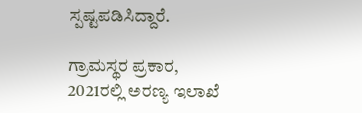ಸ್ಪಷ್ಟಪಡಿಸಿದ್ದಾರೆ.

ಗ್ರಾಮಸ್ಥರ ಪ್ರಕಾರ, 2021ರಲ್ಲಿ ಅರಣ್ಯ ಇಲಾಖೆ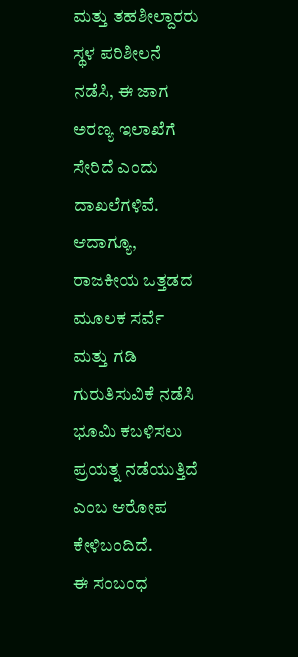ಮತ್ತು ತಹಶೀಲ್ದಾರರು ಸ್ಥಳ ಪರಿಶೀಲನೆ ನಡೆಸಿ, ಈ ಜಾಗ ಅರಣ್ಯ ಇಲಾಖೆಗೆ ಸೇರಿದೆ ಎಂದು ದಾಖಲೆಗಳಿವೆ. ಆದಾಗ್ಯೂ, ರಾಜಕೀಯ ಒತ್ತಡದ ಮೂಲಕ ಸರ್ವೆ ಮತ್ತು ಗಡಿ ಗುರುತಿಸುವಿಕೆ ನಡೆಸಿ ಭೂಮಿ ಕಬಳಿಸಲು ಪ್ರಯತ್ನ ನಡೆಯುತ್ತಿದೆ ಎಂಬ ಆರೋಪ ಕೇಳಿಬಂದಿದೆ.
ಈ ಸಂಬಂಧ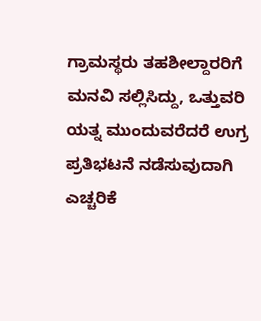ಗ್ರಾಮಸ್ಥರು ತಹಶೀಲ್ದಾರರಿಗೆ ಮನವಿ ಸಲ್ಲಿಸಿದ್ದು, ಒತ್ತುವರಿ ಯತ್ನ ಮುಂದುವರೆದರೆ ಉಗ್ರ ಪ್ರತಿಭಟನೆ ನಡೆಸುವುದಾಗಿ ಎಚ್ಚರಿಕೆ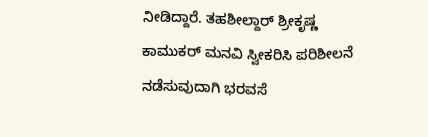ನೀಡಿದ್ದಾರೆ. ತಹಶೀಲ್ದಾರ್ ಶ್ರೀಕೃಷ್ಣ ಕಾಮುಕರ್ ಮನವಿ ಸ್ವೀಕರಿಸಿ ಪರಿಶೀಲನೆ ನಡೆಸುವುದಾಗಿ ಭರವಸೆ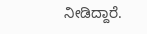ನೀಡಿದ್ದಾರೆ.